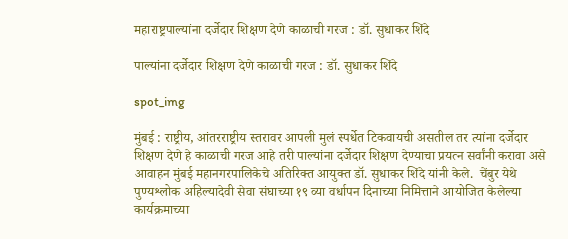महाराष्ट्रपाल्यांना दर्जेदार शिक्षण देणे काळाची गरज : डॉ. सुधाकर शिंदे

पाल्यांना दर्जेदार शिक्षण देणे काळाची गरज : डॉ. सुधाकर शिंदे

spot_img

मुंबई : राष्ट्रीय, आंतरराष्ट्रीय स्तरावर आपली मुलं स्पर्धेत टिकवायची असतील तर त्यांना दर्जेदार शिक्षण देणे हे काळाची गरज आहे तरी पाल्यांना दर्जेदार शिक्षण देण्याचा प्रयत्न सर्वांनी करावा असे आवाहन मुंबई महानगरपालिकेचे अतिरिक्त आयुक्त डॉ. सुधाकर शिंदे यांनी केले.  चेंबुर येथे पुण्यश्लोक अहिल्यादेवी सेवा संघाच्या १९ व्या वर्धापन दिनाच्या निमित्ताने आयोजित केलेल्या कार्यक्रमाच्या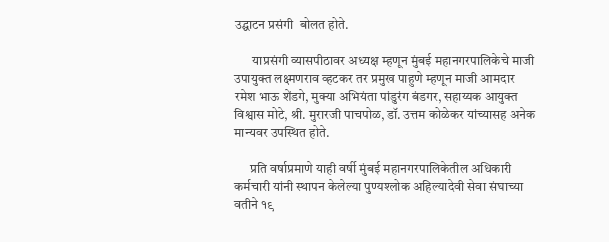उद्घाटन प्रसंगी  बोलत होते.

       याप्रसंगी व्यासपीठावर अध्यक्ष म्हणून मुंबई महानगरपालिकेचे माजी उपायुक्त लक्ष्मणराव व्हटकर तर प्रमुख पाहुणे म्हणून माजी आमदार रमेश भाऊ शेंडगे, मुक्या अभियंता पांडुरंग बंडगर, सहाय्यक आयुक्त विश्वास मोटे, श्री. मुरारजी पाचपोळ, डॉ. उत्तम कोळेकर यांच्यासह अनेक मान्यवर उपस्थित होते.

      प्रति वर्षाप्रमाणे याही वर्षी मुंबई महानगरपालिकेतील अधिकारी कर्मचारी यांनी स्थापन केलेल्या पुण्यश्लोक अहिल्यादेवी सेवा संघाच्या वतीने १९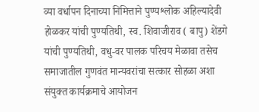व्या वर्धापन दिनाच्या निमित्ताने पुण्यश्लोक अहिल्यादेवी होळकर यांची पुण्यतिथी, स्व. शिवाजीराव ( बापु) शेंडगे यांची पुण्यतिथी, वधु-वर पालक परिचय मेळावा तसेच समाजातील गुणवंत मान्यवरांचा सत्कार सोहळा अशा संयुक्त कार्यक्रमाचे आयोजन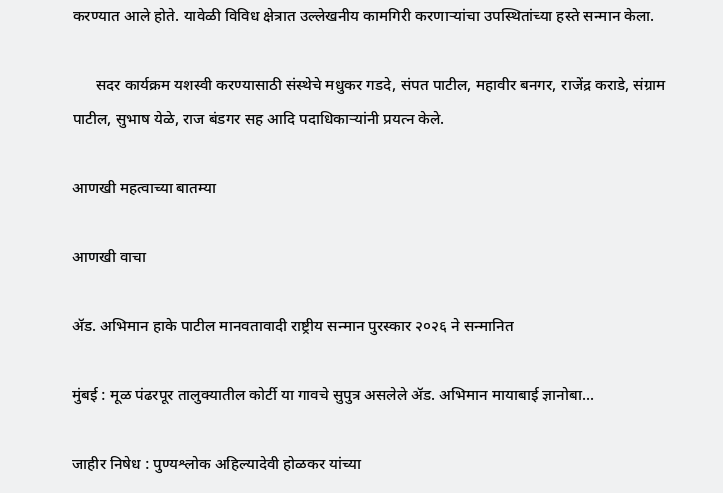करण्यात आले होते. यावेळी विविध क्षेत्रात उल्लेखनीय कामगिरी करणार्‍यांचा उपस्थितांच्या हस्ते सन्मान केला.

      सदर कार्यक्रम यशस्वी करण्यासाठी संस्थेचे मधुकर गडदे, संपत पाटील, महावीर बनगर, राजेंद्र कराडे, संग्राम पाटील, सुभाष येळे, राज बंडगर सह आदि पदाधिकार्‍यांनी प्रयत्न केले.

आणखी महत्वाच्या बातम्या

आणखी वाचा

ॲड. अभिमान हाके पाटील मानवतावादी राष्ट्रीय सन्मान पुरस्कार २०२६ ने सन्मानित

मुंबई : मूळ पंढरपूर तालुक्यातील कोर्टी या गावचे सुपुत्र असलेले ॲड. अभिमान मायाबाई ज्ञानोबा...

जाहीर निषेध : पुण्यश्लोक अहिल्यादेवी होळकर यांच्या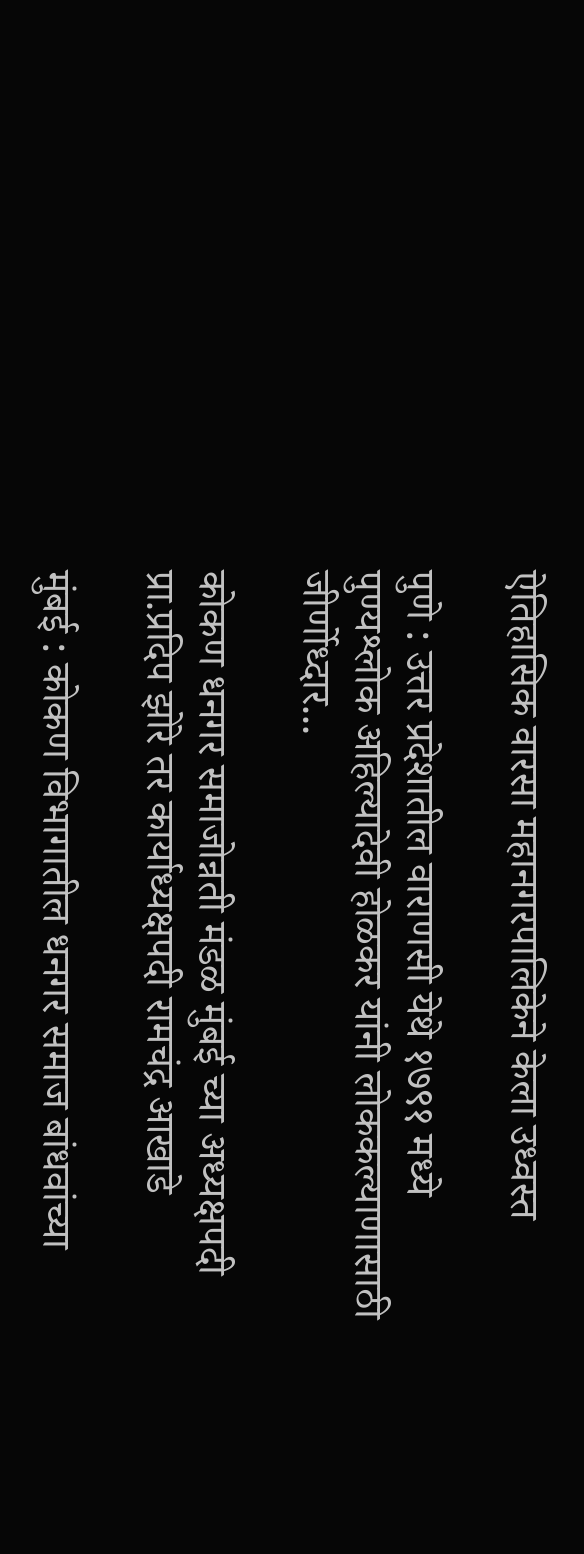ऐतिहासिक वारसा महानगरपालिकेने केला उध्वस्त

पुणे : उत्तर प्रदेशातील वाराणसी येथे १७९१ मध्ये पुण्यश्लोक अहिल्यादेवी होळकर यांनी लोककल्याणासाठी जीर्णोध्दार...

कोकण धनगर समाजोन्नती मंडळ मुंबई च्या अध्यक्षपदी प्रा.प्रदिप झोरे तर कार्याध्यक्षपदी रामचंद्र आखाडे

मुंबई : कोकण विभागातील धनगर समाज बांधवांच्या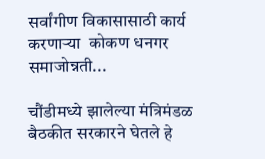सर्वांगीण विकासासाठी कार्य करणार्‍या  कोकण धनगर समाजोन्नती...

चौंडीमध्ये झालेल्या मंत्रिमंडळ बैठकीत सरकारने घेतले हे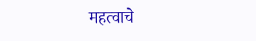महत्वाचे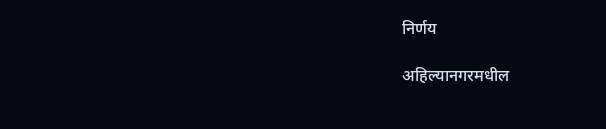निर्णय

अहिल्यानगरमधील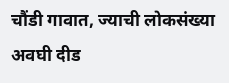चौंडी गावात, ज्याची लोकसंख्या अवघी दीड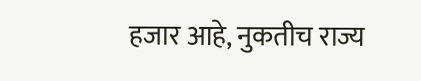हजार आहे, नुकतीच राज्य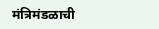मंत्रिमंडळाची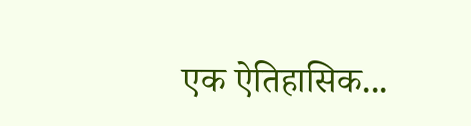एक ऐतिहासिक...